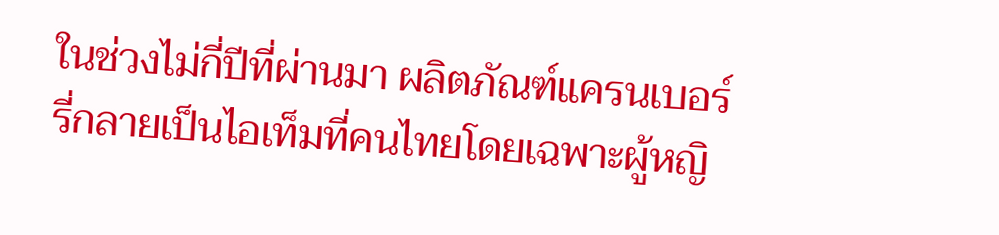ในช่วงไม่กี่ปีที่ผ่านมา ผลิตภัณฑ์แครนเบอร์รี่กลายเป็นไอเท็มที่คนไทยโดยเฉพาะผู้หญิ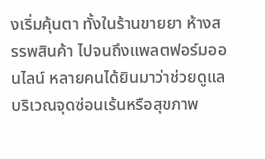งเริ่มคุ้นตา ทั้งในร้านขายยา ห้างสรรพสินค้า ไปจนถึงแพลตฟอร์มออนไลน์ หลายคนได้ยินมาว่าช่วยดูแลบริเวณจุดซ่อนเร้นหรือสุขภาพ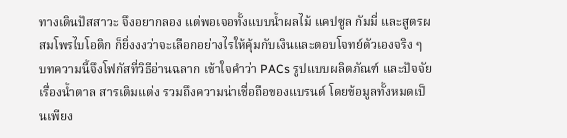ทางเดินปัสสาวะ จึงอยากลอง แต่พอเจอทั้งแบบน้ำผลไม้ แคปซูล กัมมี่ และสูตรผสมโพรไบโอติก ก็ยิ่งงงว่าจะเลือกอย่างไรให้คุ้มกับเงินและตอบโจทย์ตัวเองจริง ๆ บทความนี้จึงโฟกัสที่วิธีอ่านฉลาก เข้าใจคำว่า PACs รูปแบบผลิตภัณฑ์ และปัจจัยเรื่องน้ำตาล สารเติมแต่ง รวมถึงความน่าเชื่อถือของแบรนด์ โดยข้อมูลทั้งหมดเป็นเพียง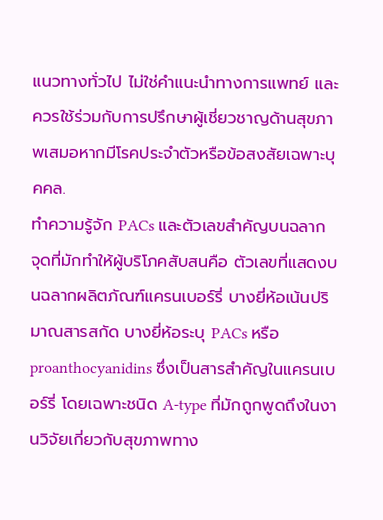แนวทางทั่วไป ไม่ใช่คำแนะนำทางการแพทย์ และควรใช้ร่วมกับการปรึกษาผู้เชี่ยวชาญด้านสุขภาพเสมอหากมีโรคประจำตัวหรือข้อสงสัยเฉพาะบุคคล.
ทำความรู้จัก PACs และตัวเลขสำคัญบนฉลาก
จุดที่มักทำให้ผู้บริโภคสับสนคือ ตัวเลขที่แสดงบนฉลากผลิตภัณฑ์แครนเบอร์รี่ บางยี่ห้อเน้นปริมาณสารสกัด บางยี่ห้อระบุ PACs หรือ proanthocyanidins ซึ่งเป็นสารสำคัญในแครนเบอร์รี่ โดยเฉพาะชนิด A-type ที่มักถูกพูดถึงในงานวิจัยเกี่ยวกับสุขภาพทาง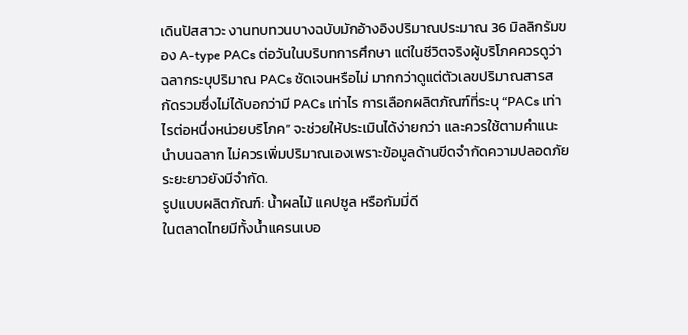เดินปัสสาวะ งานทบทวนบางฉบับมักอ้างอิงปริมาณประมาณ 36 มิลลิกรัมของ A-type PACs ต่อวันในบริบทการศึกษา แต่ในชีวิตจริงผู้บริโภคควรดูว่าฉลากระบุปริมาณ PACs ชัดเจนหรือไม่ มากกว่าดูแต่ตัวเลขปริมาณสารสกัดรวมซึ่งไม่ได้บอกว่ามี PACs เท่าไร การเลือกผลิตภัณฑ์ที่ระบุ “PACs เท่าไรต่อหนึ่งหน่วยบริโภค” จะช่วยให้ประเมินได้ง่ายกว่า และควรใช้ตามคำแนะนำบนฉลาก ไม่ควรเพิ่มปริมาณเองเพราะข้อมูลด้านขีดจำกัดความปลอดภัยระยะยาวยังมีจำกัด.
รูปแบบผลิตภัณฑ์: น้ำผลไม้ แคปซูล หรือกัมมี่ดี
ในตลาดไทยมีทั้งน้ำแครนเบอ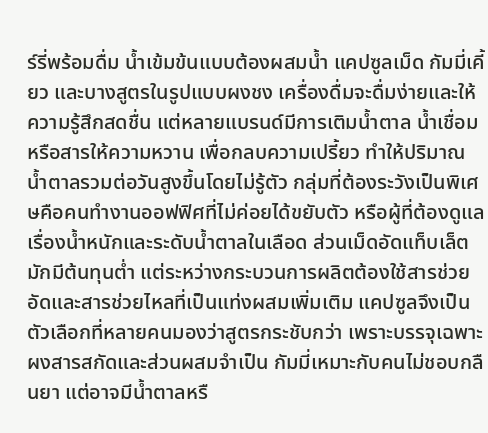ร์รี่พร้อมดื่ม น้ำเข้มข้นแบบต้องผสมน้ำ แคปซูลเม็ด กัมมี่เคี้ยว และบางสูตรในรูปแบบผงชง เครื่องดื่มจะดื่มง่ายและให้ความรู้สึกสดชื่น แต่หลายแบรนด์มีการเติมน้ำตาล น้ำเชื่อม หรือสารให้ความหวาน เพื่อกลบความเปรี้ยว ทำให้ปริมาณน้ำตาลรวมต่อวันสูงขึ้นโดยไม่รู้ตัว กลุ่มที่ต้องระวังเป็นพิเศษคือคนทำงานออฟฟิศที่ไม่ค่อยได้ขยับตัว หรือผู้ที่ต้องดูแลเรื่องน้ำหนักและระดับน้ำตาลในเลือด ส่วนเม็ดอัดแท็บเล็ตมักมีต้นทุนต่ำ แต่ระหว่างกระบวนการผลิตต้องใช้สารช่วยอัดและสารช่วยไหลที่เป็นแท่งผสมเพิ่มเติม แคปซูลจึงเป็นตัวเลือกที่หลายคนมองว่าสูตรกระชับกว่า เพราะบรรจุเฉพาะผงสารสกัดและส่วนผสมจำเป็น กัมมี่เหมาะกับคนไม่ชอบกลืนยา แต่อาจมีน้ำตาลหรื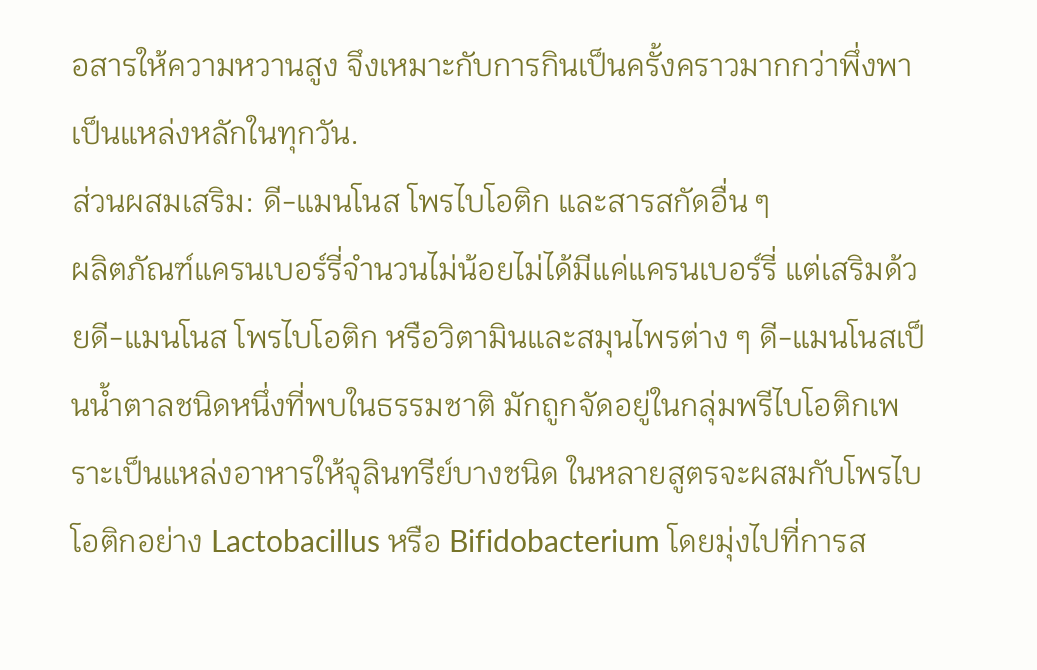อสารให้ความหวานสูง จึงเหมาะกับการกินเป็นครั้งคราวมากกว่าพึ่งพาเป็นแหล่งหลักในทุกวัน.
ส่วนผสมเสริม: ดี-แมนโนส โพรไบโอติก และสารสกัดอื่น ๆ
ผลิตภัณฑ์แครนเบอร์รี่จำนวนไม่น้อยไม่ได้มีแค่แครนเบอร์รี่ แต่เสริมด้วยดี-แมนโนส โพรไบโอติก หรือวิตามินและสมุนไพรต่าง ๆ ดี-แมนโนสเป็นน้ำตาลชนิดหนึ่งที่พบในธรรมชาติ มักถูกจัดอยู่ในกลุ่มพรีไบโอติกเพราะเป็นแหล่งอาหารให้จุลินทรีย์บางชนิด ในหลายสูตรจะผสมกับโพรไบโอติกอย่าง Lactobacillus หรือ Bifidobacterium โดยมุ่งไปที่การส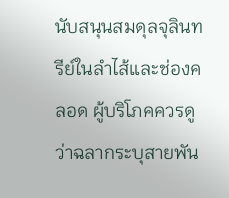นับสนุนสมดุลจุลินทรีย์ในลำไส้และช่องคลอด ผู้บริโภคควรดูว่าฉลากระบุสายพัน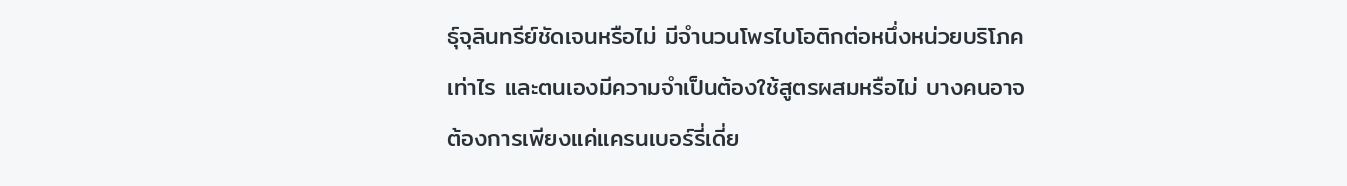ธุ์จุลินทรีย์ชัดเจนหรือไม่ มีจำนวนโพรไบโอติกต่อหนึ่งหน่วยบริโภคเท่าไร และตนเองมีความจำเป็นต้องใช้สูตรผสมหรือไม่ บางคนอาจต้องการเพียงแค่แครนเบอร์รี่เดี่ย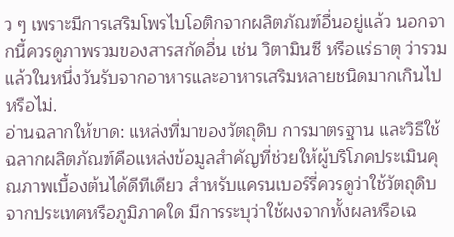ว ๆ เพราะมีการเสริมโพรไบโอติกจากผลิตภัณฑ์อื่นอยู่แล้ว นอกจากนี้ควรดูภาพรวมของสารสกัดอื่น เช่น วิตามินซี หรือแร่ธาตุ ว่ารวมแล้วในหนึ่งวันรับจากอาหารและอาหารเสริมหลายชนิดมากเกินไปหรือไม่.
อ่านฉลากให้ขาด: แหล่งที่มาของวัตถุดิบ การมาตรฐาน และวิธีใช้
ฉลากผลิตภัณฑ์คือแหล่งข้อมูลสำคัญที่ช่วยให้ผู้บริโภคประเมินคุณภาพเบื้องต้นได้ดีทีเดียว สำหรับแครนเบอร์รี่ควรดูว่าใช้วัตถุดิบจากประเทศหรือภูมิภาคใด มีการระบุว่าใช้ผงจากทั้งผลหรือเฉ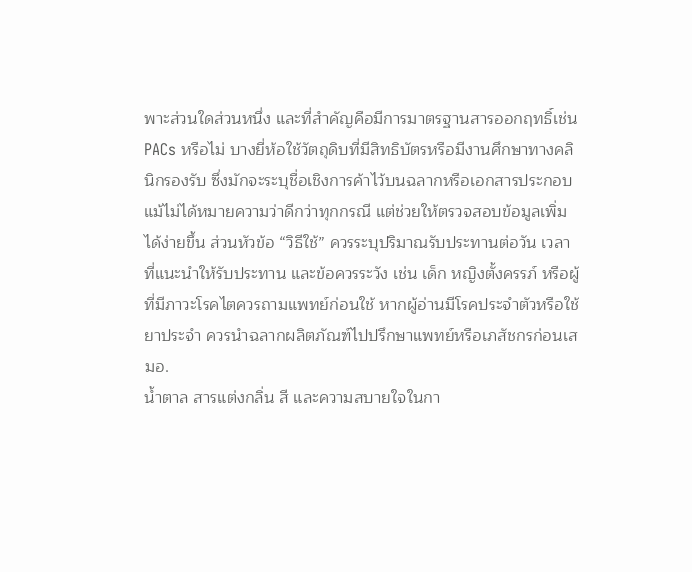พาะส่วนใดส่วนหนึ่ง และที่สำคัญคือมีการมาตรฐานสารออกฤทธิ์เช่น PACs หรือไม่ บางยี่ห้อใช้วัตถุดิบที่มีสิทธิบัตรหรือมีงานศึกษาทางคลินิกรองรับ ซึ่งมักจะระบุชื่อเชิงการค้าไว้บนฉลากหรือเอกสารประกอบ แม้ไม่ได้หมายความว่าดีกว่าทุกกรณี แต่ช่วยให้ตรวจสอบข้อมูลเพิ่มได้ง่ายขึ้น ส่วนหัวข้อ “วิธีใช้” ควรระบุปริมาณรับประทานต่อวัน เวลาที่แนะนำให้รับประทาน และข้อควรระวัง เช่น เด็ก หญิงตั้งครรภ์ หรือผู้ที่มีภาวะโรคไตควรถามแพทย์ก่อนใช้ หากผู้อ่านมีโรคประจำตัวหรือใช้ยาประจำ ควรนำฉลากผลิตภัณฑ์ไปปรึกษาแพทย์หรือเภสัชกรก่อนเสมอ.
น้ำตาล สารแต่งกลิ่น สี และความสบายใจในกา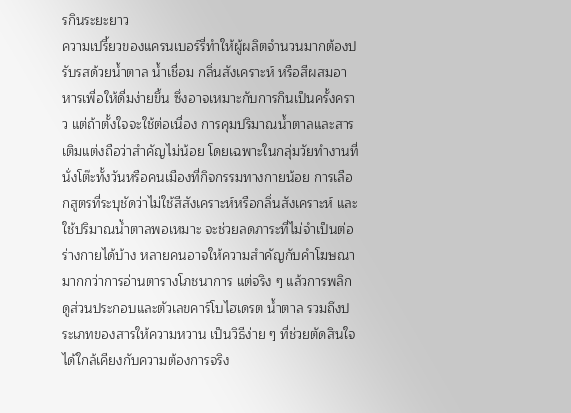รกินระยะยาว
ความเปรี้ยวของแครนเบอร์รี่ทำให้ผู้ผลิตจำนวนมากต้องปรับรสด้วยน้ำตาล น้ำเชื่อม กลิ่นสังเคราะห์ หรือสีผสมอาหารเพื่อให้ดื่มง่ายขึ้น ซึ่งอาจเหมาะกับการกินเป็นครั้งคราว แต่ถ้าตั้งใจจะใช้ต่อเนื่อง การคุมปริมาณน้ำตาลและสารเติมแต่งถือว่าสำคัญไม่น้อย โดยเฉพาะในกลุ่มวัยทำงานที่นั่งโต๊ะทั้งวันหรือคนเมืองที่กิจกรรมทางกายน้อย การเลือกสูตรที่ระบุชัดว่าไม่ใช้สีสังเคราะห์หรือกลิ่นสังเคราะห์ และใช้ปริมาณน้ำตาลพอเหมาะ จะช่วยลดภาระที่ไม่จำเป็นต่อร่างกายได้บ้าง หลายคนอาจให้ความสำคัญกับคำโฆษณามากกว่าการอ่านตารางโภชนาการ แต่จริง ๆ แล้วการพลิกดูส่วนประกอบและตัวเลขคาร์โบไฮเดรต น้ำตาล รวมถึงประเภทของสารให้ความหวาน เป็นวิธีง่าย ๆ ที่ช่วยตัดสินใจได้ใกล้เคียงกับความต้องการจริง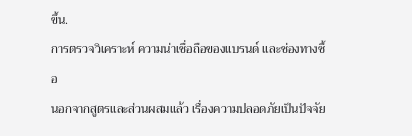ขึ้น.
การตรวจวิเคราะห์ ความน่าเชื่อถือของแบรนด์ และช่องทางซื้อ
นอกจากสูตรและส่วนผสมแล้ว เรื่องความปลอดภัยเป็นปัจจัย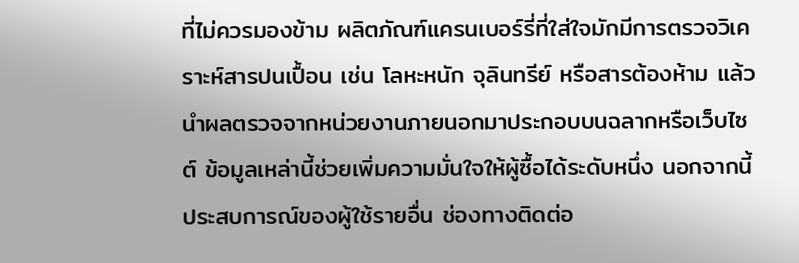ที่ไม่ควรมองข้าม ผลิตภัณฑ์แครนเบอร์รี่ที่ใส่ใจมักมีการตรวจวิเคราะห์สารปนเปื้อน เช่น โลหะหนัก จุลินทรีย์ หรือสารต้องห้าม แล้วนำผลตรวจจากหน่วยงานภายนอกมาประกอบบนฉลากหรือเว็บไซต์ ข้อมูลเหล่านี้ช่วยเพิ่มความมั่นใจให้ผู้ซื้อได้ระดับหนึ่ง นอกจากนี้ประสบการณ์ของผู้ใช้รายอื่น ช่องทางติดต่อ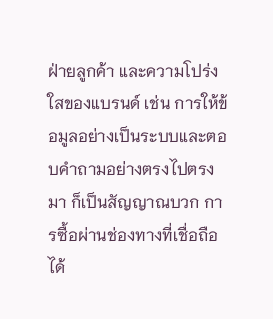ฝ่ายลูกค้า และความโปร่งใสของแบรนด์ เช่น การให้ข้อมูลอย่างเป็นระบบและตอบคำถามอย่างตรงไปตรงมา ก็เป็นสัญญาณบวก การซื้อผ่านช่องทางที่เชื่อถือได้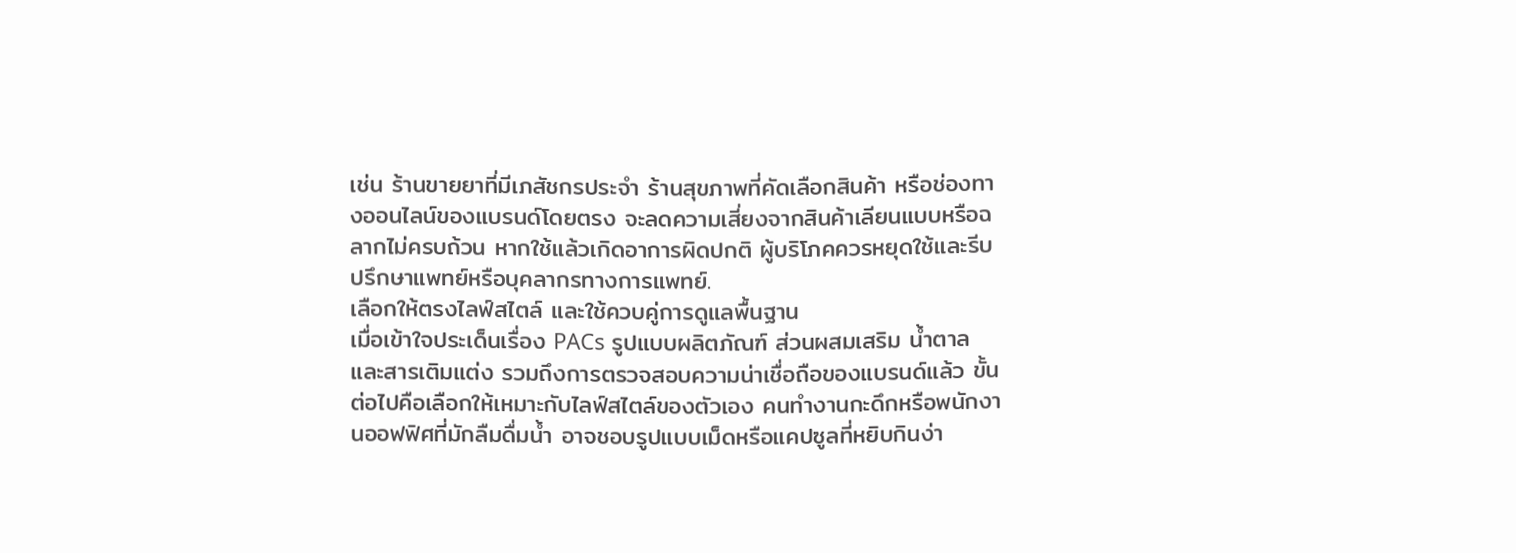เช่น ร้านขายยาที่มีเภสัชกรประจำ ร้านสุขภาพที่คัดเลือกสินค้า หรือช่องทางออนไลน์ของแบรนด์โดยตรง จะลดความเสี่ยงจากสินค้าเลียนแบบหรือฉลากไม่ครบถ้วน หากใช้แล้วเกิดอาการผิดปกติ ผู้บริโภคควรหยุดใช้และรีบปรึกษาแพทย์หรือบุคลากรทางการแพทย์.
เลือกให้ตรงไลฟ์สไตล์ และใช้ควบคู่การดูแลพื้นฐาน
เมื่อเข้าใจประเด็นเรื่อง PACs รูปแบบผลิตภัณฑ์ ส่วนผสมเสริม น้ำตาลและสารเติมแต่ง รวมถึงการตรวจสอบความน่าเชื่อถือของแบรนด์แล้ว ขั้นต่อไปคือเลือกให้เหมาะกับไลฟ์สไตล์ของตัวเอง คนทำงานกะดึกหรือพนักงานออฟฟิศที่มักลืมดื่มน้ำ อาจชอบรูปแบบเม็ดหรือแคปซูลที่หยิบกินง่า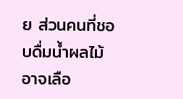ย ส่วนคนที่ชอบดื่มน้ำผลไม้อาจเลือ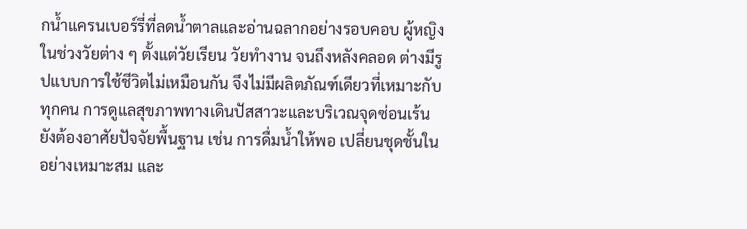กน้ำแครนเบอร์รี่ที่ลดน้ำตาลและอ่านฉลากอย่างรอบคอบ ผู้หญิงในช่วงวัยต่าง ๆ ตั้งแต่วัยเรียน วัยทำงาน จนถึงหลังคลอด ต่างมีรูปแบบการใช้ชีวิตไม่เหมือนกัน จึงไม่มีผลิตภัณฑ์เดียวที่เหมาะกับทุกคน การดูแลสุขภาพทางเดินปัสสาวะและบริเวณจุดซ่อนเร้นยังต้องอาศัยปัจจัยพื้นฐาน เช่น การดื่มน้ำให้พอ เปลี่ยนชุดชั้นในอย่างเหมาะสม และ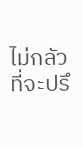ไม่กลัวที่จะปรึ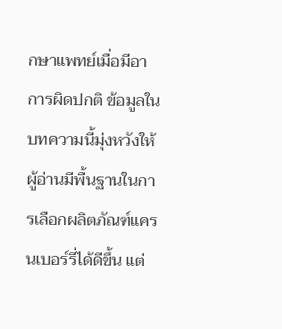กษาแพทย์เมื่อมีอาการผิดปกติ ข้อมูลในบทความนี้มุ่งหวังให้ผู้อ่านมีพื้นฐานในการเลือกผลิตภัณฑ์แครนเบอร์รี่ได้ดีขึ้น แต่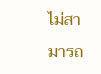ไม่สามารถ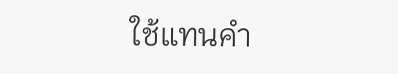ใช้แทนคำ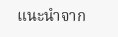แนะนำจาก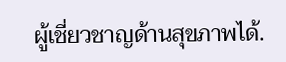ผู้เชี่ยวชาญด้านสุขภาพได้.